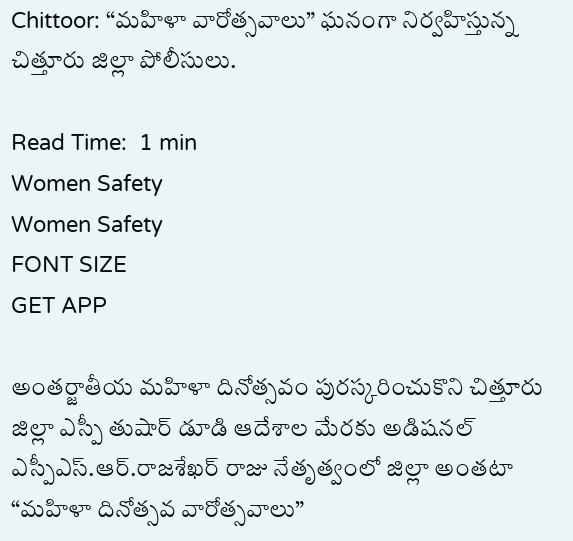Chittoor: “మహిళా వారోత్సవాలు” ఘనంగా నిర్వహిస్తున్న చిత్తూరు జిల్లా పోలీసులు.

Read Time:  1 min
Women Safety
Women Safety
FONT SIZE
GET APP

అంతర్జాతీయ మహిళా దినోత్సవం పురస్కరించుకొని చిత్తూరు జిల్లా ఎస్పీ తుషార్ డూడి ఆదేశాల మేరకు అడిషనల్ ఎస్పీఎస్.ఆర్.రాజశేఖర్ రాజు నేతృత్వంలో జిల్లా అంతటా “మహిళా దినోత్సవ వారోత్సవాలు”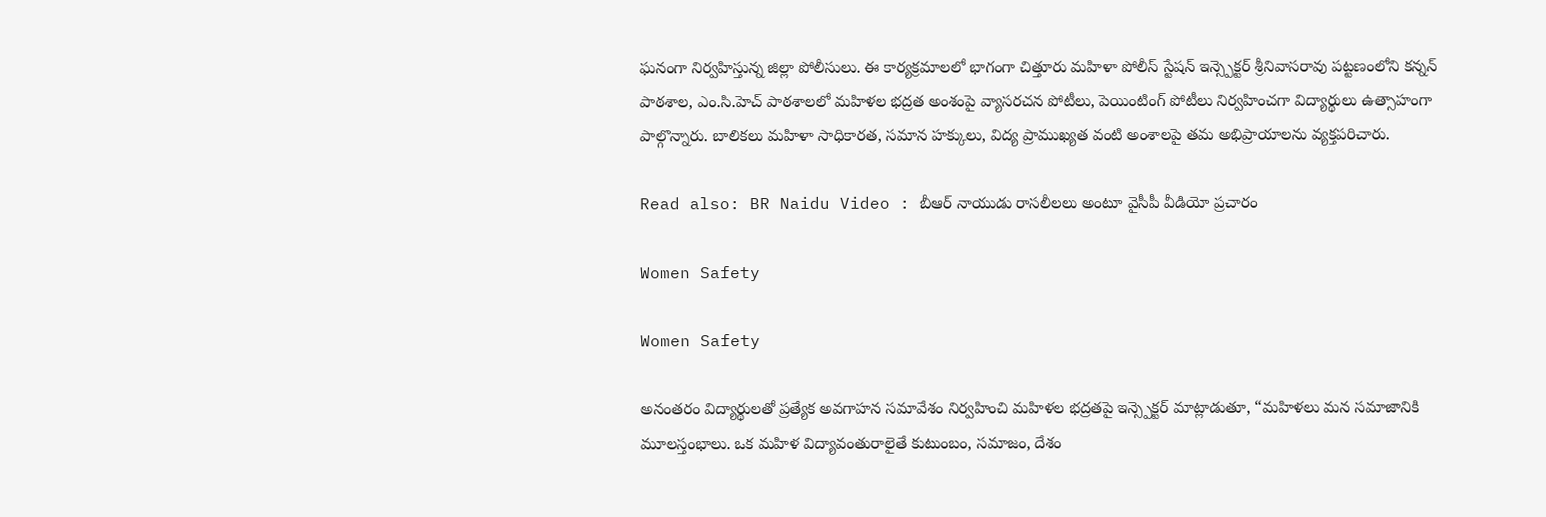ఘనంగా నిర్వహిస్తున్న జిల్లా పోలీసులు. ఈ కార్యక్రమాలలో భాగంగా చిత్తూరు మహిళా పోలీస్ స్టేషన్ ఇన్స్పెక్టర్ శ్రీనివాసరావు పట్టణంలోని కన్నన్ పాఠశాల, ఎం.సి.హెచ్ పాఠశాలలో మహిళల భద్రత అంశంపై వ్యాసరచన పోటీలు, పెయింటింగ్ పోటీలు నిర్వహించగా విద్యార్థులు ఉత్సాహంగా పాల్గొన్నారు. బాలికలు మహిళా సాధికారత, సమాన హక్కులు, విద్య ప్రాముఖ్యత వంటి అంశాలపై తమ అభిప్రాయాలను వ్యక్తపరిచారు.

Read also: BR Naidu Video : బీఆర్ నాయుడు రాసలీలలు అంటూ వైసీపీ వీడియో ప్రచారం

Women Safety

Women Safety

అనంతరం విద్యార్థులతో ప్రత్యేక అవగాహన సమావేశం నిర్వహించి మహిళల భద్రతపై ఇన్స్పెక్టర్ మాట్లాడుతూ, “మహిళలు మన సమాజానికి మూలస్తంభాలు. ఒక మహిళ విద్యావంతురాలైతే కుటుంబం, సమాజం, దేశం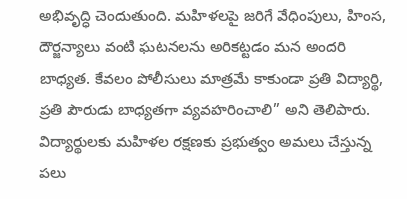అభివృద్ధి చెందుతుంది. మహిళలపై జరిగే వేధింపులు, హింస, దౌర్జన్యాలు వంటి ఘటనలను అరికట్టడం మన అందరి బాధ్యత. కేవలం పోలీసులు మాత్రమే కాకుండా ప్రతి విద్యార్థి, ప్రతి పౌరుడు బాధ్యతగా వ్యవహరించాలి” అని తెలిపారు. విద్యార్థులకు మహిళల రక్షణకు ప్రభుత్వం అమలు చేస్తున్న పలు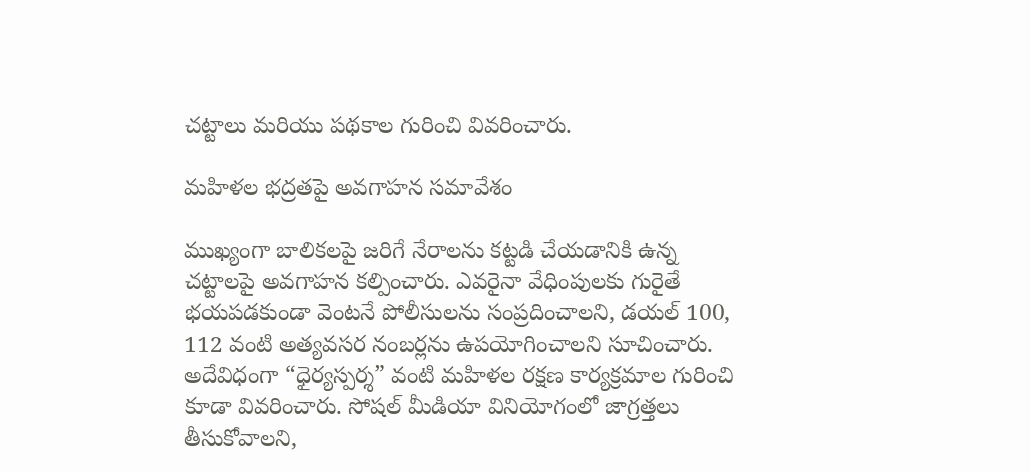చట్టాలు మరియు పథకాల గురించి వివరించారు.

మహిళల భద్రతపై అవగాహన సమావేశం

ముఖ్యంగా బాలికలపై జరిగే నేరాలను కట్టడి చేయడానికి ఉన్న చట్టాలపై అవగాహన కల్పించారు. ఎవరైనా వేధింపులకు గురైతే భయపడకుండా వెంటనే పోలీసులను సంప్రదించాలని, డయల్ 100, 112 వంటి అత్యవసర నంబర్లను ఉపయోగించాలని సూచించారు. అదేవిధంగా “ధైర్యస్పర్శ” వంటి మహిళల రక్షణ కార్యక్రమాల గురించి కూడా వివరించారు. సోషల్ మీడియా వినియోగంలో జాగ్రత్తలు తీసుకోవాలని,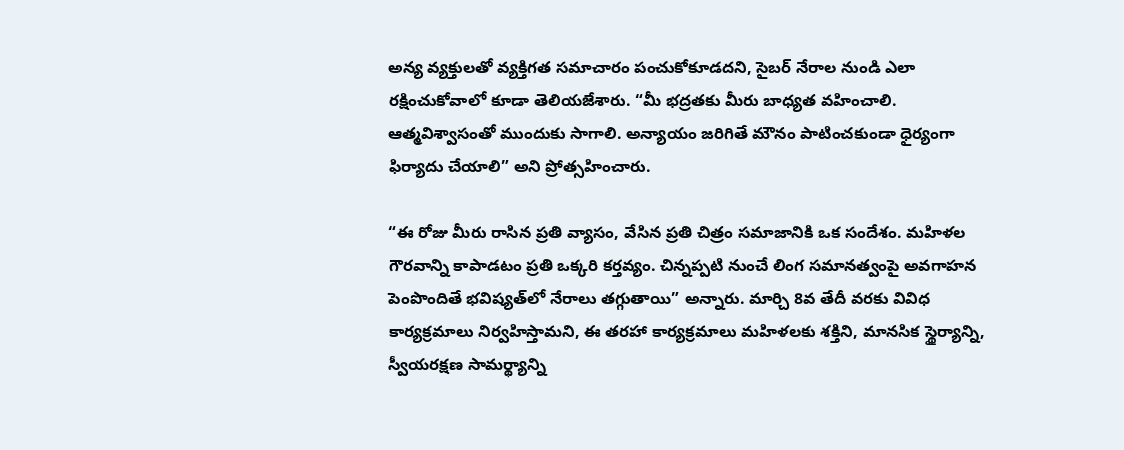అన్య వ్యక్తులతో వ్యక్తిగత సమాచారం పంచుకోకూడదని, సైబర్ నేరాల నుండి ఎలా రక్షించుకోవాలో కూడా తెలియజేశారు. “మీ భద్రతకు మీరు బాధ్యత వహించాలి. ఆత్మవిశ్వాసంతో ముందుకు సాగాలి. అన్యాయం జరిగితే మౌనం పాటించకుండా ధైర్యంగా ఫిర్యాదు చేయాలి” అని ప్రోత్సహించారు.

“ఈ రోజు మీరు రాసిన ప్రతి వ్యాసం, వేసిన ప్రతి చిత్రం సమాజానికి ఒక సందేశం. మహిళల గౌరవాన్ని కాపాడటం ప్రతి ఒక్కరి కర్తవ్యం. చిన్నప్పటి నుంచే లింగ సమానత్వంపై అవగాహన పెంపొందితే భవిష్యత్‌లో నేరాలు తగ్గుతాయి” అన్నారు. మార్చి 8వ తేదీ వరకు వివిధ కార్యక్రమాలు నిర్వహిస్తామని, ఈ తరహా కార్యక్రమాలు మహిళలకు శక్తిని, మానసిక స్థైర్యాన్ని, స్వీయరక్షణ సామర్థ్యాన్ని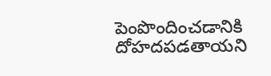పెంపొందించడానికి దోహదపడతాయని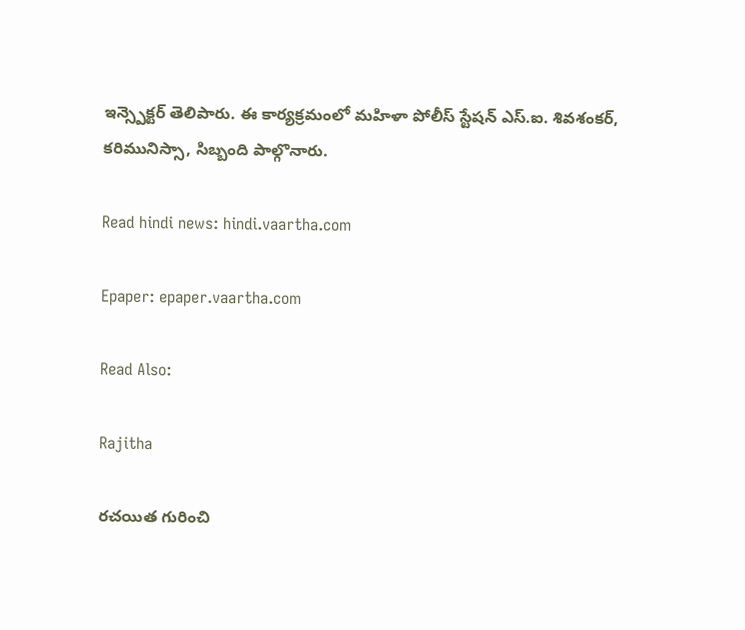ఇన్స్పెక్టర్ తెలిపారు. ఈ కార్యక్రమంలో మహిళా పోలీస్ స్టేషన్ ఎస్.ఐ. శివశంకర్, కరిమునిస్సా, సిబ్బంది పాల్గొనారు.

Read hindi news: hindi.vaartha.com

Epaper: epaper.vaartha.com

Read Also:

Rajitha

రచయిత గురించి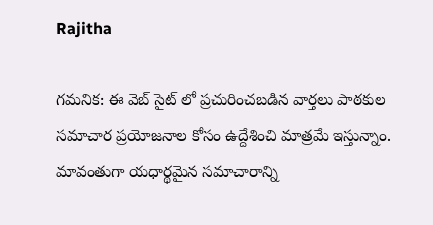Rajitha

గమనిక: ఈ వెబ్ సైట్ లో ప్రచురించబడిన వార్తలు పాఠకుల సమాచార ప్రయోజనాల కోసం ఉద్దేశించి మాత్రమే ఇస్తున్నాం. మావంతుగా యధార్థమైన సమాచారాన్ని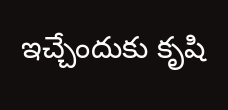ఇచ్చేందుకు కృషి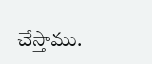చేస్తాము.